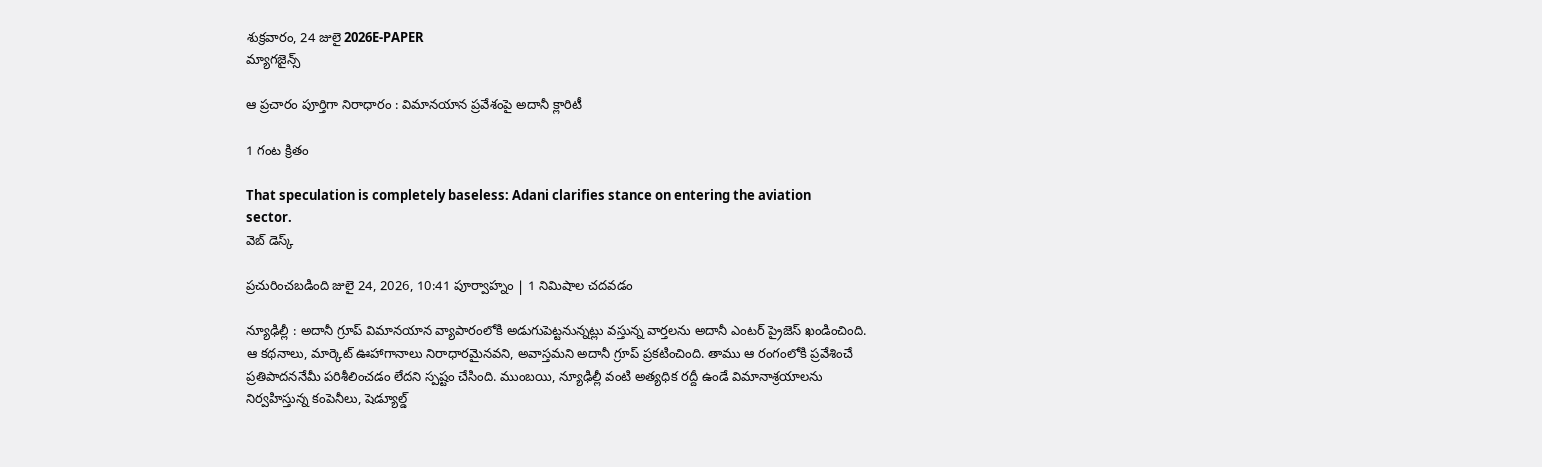శుక్రవారం, 24 జులై 2026E-PAPER
మ్యాగజైన్స్

ఆ ప్రచారం పూర్తిగా నిరాధారం : విమానయాన ప్రవేశంపై అదానీ క్లారిటీ

1 గంట క్రితం

That speculation is completely baseless: Adani clarifies stance on entering the aviation sector.
వెబ్ డెస్క్

ప్రచురించబడింది జులై 24, 2026, 10:41 పూర్వాహ్నం | 1 నిమిషాల చదవడం

న్యూఢిల్లీ : అదానీ గ్రూప్ విమానయాన వ్యాపారంలోకి అడుగుపెట్టనున్నట్లు వస్తున్న వార్తలను అదానీ ఎంటర్ ‌ప్రైజెస్‌ ఖండించింది. ఆ కథనాలు, మార్కెట్‌ ఊహాగానాలు నిరాధారమైనవని, అవాస్తమని అదానీ గ్రూప్‌ ప్రకటించింది. తాము ఆ రంగంలోకి ప్రవేశించే ప్రతిపాదననేమీ పరిశీలించడం లేదని స్పష్టం చేసింది. ముంబయి, న్యూఢిల్లీ వంటి అత్యధిక రద్దీ ఉండే విమానాశ్రయాలను నిర్వహిస్తున్న కంపెనీలు, షెడ్యూల్డ్‌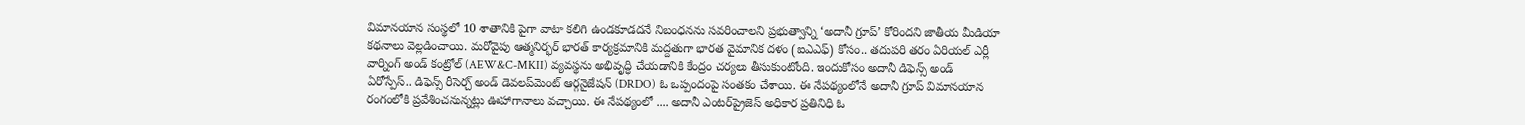విమానయాన సంస్థలో 10 శాతానికి పైగా వాటా కలిగి ఉండకూడదనే నిబంధనను సవరించాలని ప్రభుత్వాన్ని ‘అదానీ గ్రూప్‌’ కోరిందని జాతీయ మీడియా కథనాలు వెల్లడించాయి. మరోవైపు ఆత్మనిర్భర్ భారత్ కార్యక్రమానికి మద్దతుగా భారత వైమానిక దళం (ఐఎఎఫ్) కోసం.. తదుపరి తరం ఏరియల్ ఎర్లీ వార్నింగ్ అండ్‌ కంట్రోల్ (AEW&C-MKII) వ్యవస్థను అభివృద్ధి చేయడానికి కేంద్రం చర్యలు తీసుకుంటోంది. ఇందుకోసం అదానీ డిఫెన్స్ అండ్‌ ఏరోస్పేస్.. డిఫెన్స్ రీసెర్చ్ అండ్ డెవలప్‌మెంట్ ఆర్గనైజేషన్ (DRDO) ఓ ఒప్పందంపై సంతకం చేశాయి. ఈ నేపథ్యంలోనే అదానీ గ్రూప్‌ విమానయాన రంగంలోకి ప్రవేశించనున్నట్లు ఊహాగానాలు వచ్చాయి. ఈ నేపథ్యంలో .... అదానీ ఎంటర్‌ప్రైజెస్‌ అధికార ప్రతినిధి ఓ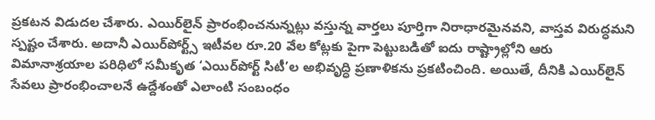ప్రకటన విడుదల చేశారు. ఎయిర్‌లైన్‌ ప్రారంభించనున్నట్లు వస్తున్న వార్తలు పూర్తిగా నిరాధారమైనవని, వాస్తవ విరుద్ధమని స్పష్టం చేశారు. అదానీ ఎయిర్‌పోర్ట్స్‌ ఇటీవల రూ.20 వేల కోట్లకు పైగా పెట్టుబడితో ఐదు రాష్ట్రాల్లోని ఆరు విమానాశ్రయాల పరిధిలో సమీకృత ‘ఎయిర్‌పోర్ట్‌ సిటీ’ల అభివృద్ధి ప్రణాళికను ప్రకటించింది. అయితే, దీనికి ఎయిర్‌లైన్‌ సేవలు ప్రారంభించాలనే ఉద్దేశంతో ఎలాంటి సంబంధం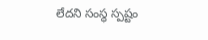లేదని సంస్థ స్పష్టం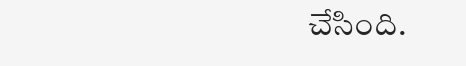చేసింది.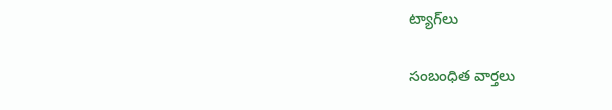ట్యాగ్‌లు

సంబంధిత వార్తలు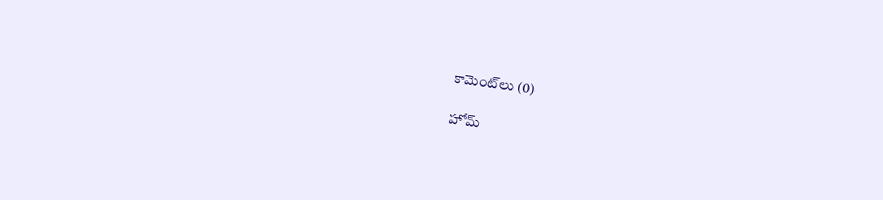కామెంట్‌లు (0)

హోమ్